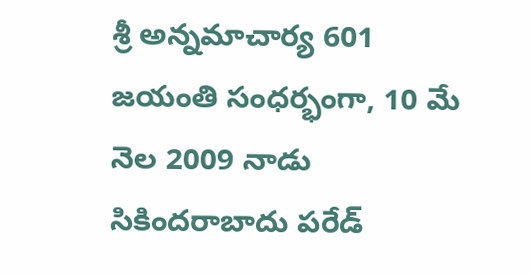శ్రీ అన్నమాచార్య 601 జయంతి సంధర్భంగా, 10 మే నెల 2009 నాడు సికిందరాబాదు పరేడ్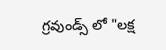గ్రవుండ్స్ లో "లక్ష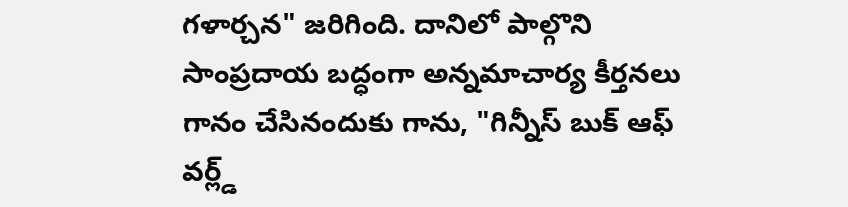గళార్చన" జరిగింది. దానిలో పాల్గొని సాంప్రదాయ బద్ధంగా అన్నమాచార్య కీర్తనలు గానం చేసినందుకు గాను, "గిన్నీస్ బుక్ ఆఫ్ వర్ల్డ్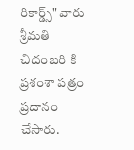రికార్డ్స్" వారు శ్రీమతి చిదంబరి కి ప్రశంశా పత్రం ప్రదానం చేసారు.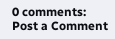0 comments:
Post a Comment